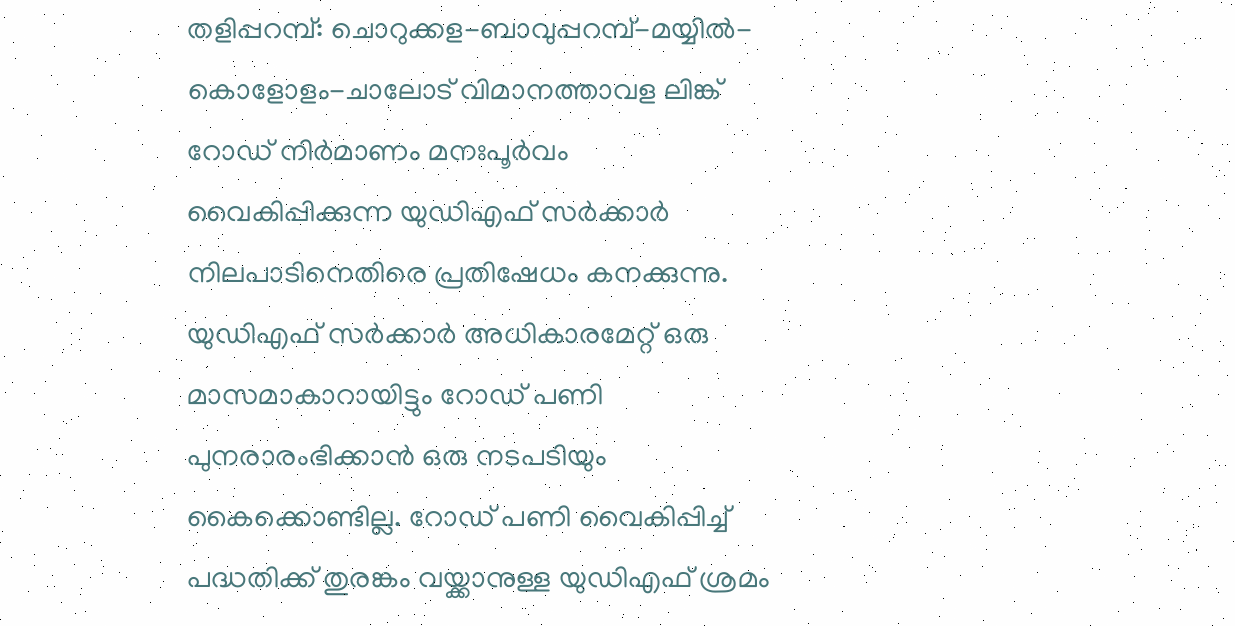തളിപ്പറമ്പ്: ചൊറുക്കള-ബാവുപ്പറമ്പ്-മയ്യിൽ-കൊളോളം-ചാലോട് വിമാനത്താവള ലിങ്ക് റോഡ് നിർമാണം മനഃപൂർവം വൈകിപ്പിക്കുന്ന യുഡിഎഫ് സർക്കാർ നിലപാടിനെതിരെ പ്രതിഷേധം കനക്കുന്നു. യുഡിഎഫ് സർക്കാർ അധികാരമേറ്റ് ഒരു മാസമാകാറായിട്ടും റോഡ് പണി പുനരാരംഭിക്കാൻ ഒരു നടപടിയും കൈക്കൊണ്ടില്ല. റോഡ് പണി വൈകിപ്പിച്ച് പദ്ധതിക്ക് തുരങ്കം വയ്ക്കാനുള്ള യുഡിഎഫ് ശ്രമം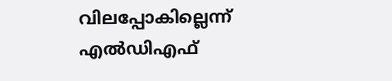വിലപ്പോകില്ലെന്ന് എൽഡിഎഫ്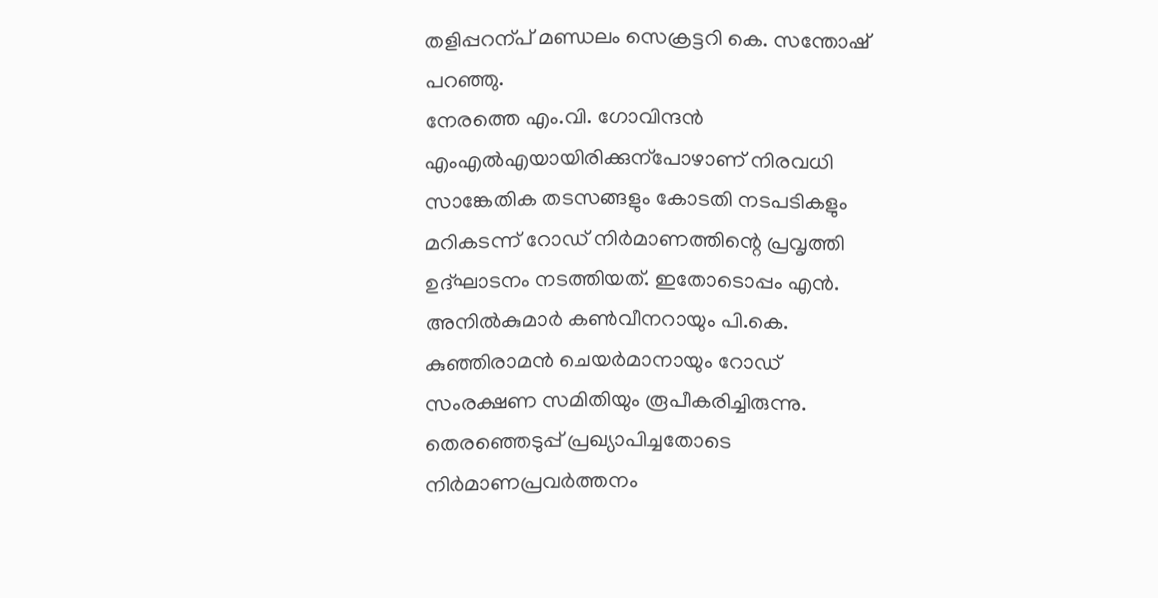തളിപ്പറന്പ് മണ്ഡലം സെക്രട്ടറി കെ. സന്തോഷ് പറഞ്ഞു.
നേരത്തെ എം.വി. ഗോവിന്ദൻ എംഎൽഎയായിരിക്കുന്പോഴാണ് നിരവധി സാങ്കേതിക തടസങ്ങളും കോടതി നടപടികളും മറികടന്ന് റോഡ് നിർമാണത്തിന്റെ പ്രവൃത്തി ഉദ്ഘാടനം നടത്തിയത്. ഇതോടൊപ്പം എൻ. അനിൽകുമാർ കൺവീനറായും പി.കെ. കുഞ്ഞിരാമൻ ചെയർമാനായും റോഡ് സംരക്ഷണ സമിതിയും രൂപീകരിച്ചിരുന്നു. തെരഞ്ഞെടുപ്പ് പ്രഖ്യാപിച്ചതോടെ നിർമാണപ്രവർത്തനം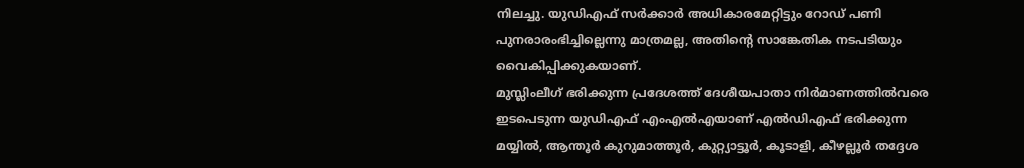നിലച്ചു. യുഡിഎഫ് സർക്കാർ അധികാരമേറ്റിട്ടും റോഡ് പണി പുനരാരംഭിച്ചില്ലെന്നു മാത്രമല്ല, അതിന്റെ സാങ്കേതിക നടപടിയും വൈകിപ്പിക്കുകയാണ്.
മുസ്ലിംലീഗ് ഭരിക്കുന്ന പ്രദേശത്ത് ദേശീയപാതാ നിർമാണത്തിൽവരെ ഇടപെടുന്ന യുഡിഎഫ് എംഎൽഎയാണ് എൽഡിഎഫ് ഭരിക്കുന്ന മയ്യിൽ, ആന്തൂർ കുറുമാത്തൂർ, കുറ്റ്യാട്ടൂർ, കൂടാളി, കീഴല്ലൂർ തദ്ദേശ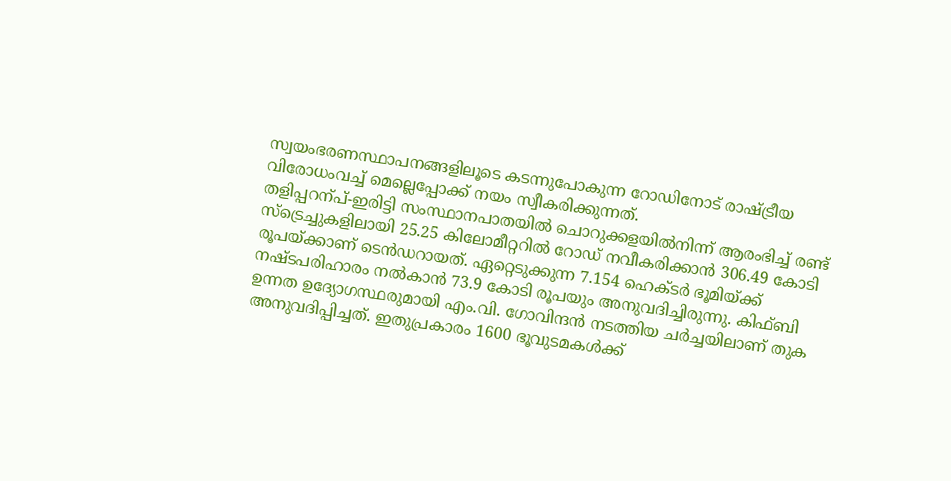സ്വയംഭരണസ്ഥാപനങ്ങളിലൂടെ കടന്നുപോകുന്ന റോഡിനോട് രാഷ്ട്രീയ വിരോധംവച്ച് മെല്ലെപ്പോക്ക് നയം സ്വീകരിക്കുന്നത്.
തളിപ്പറന്പ്-ഇരിട്ടി സംസ്ഥാനപാതയിൽ ചൊറുക്കളയിൽനിന്ന് ആരംഭിച്ച് രണ്ട് സ്ട്രെച്ചുകളിലായി 25.25 കിലോമീറ്ററിൽ റോഡ് നവീകരിക്കാൻ 306.49 കോടി രൂപയ്ക്കാണ് ടെൻഡറായത്. ഏറ്റെടുക്കുന്ന 7.154 ഹെക്ടർ ഭൂമിയ്ക്ക് നഷ്ടപരിഹാരം നൽകാൻ 73.9 കോടി രൂപയും അനുവദിച്ചിരുന്നു. കിഫ്ബി ഉന്നത ഉദ്യോഗസ്ഥരുമായി എം.വി. ഗോവിന്ദൻ നടത്തിയ ചർച്ചയിലാണ് തുക അനുവദിപ്പിച്ചത്. ഇതുപ്രകാരം 1600 ഭൂവുടമകൾക്ക്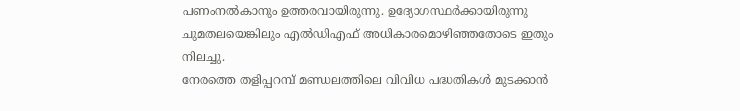പണംനൽകാനും ഉത്തരവായിരുന്നു. ഉദ്യോഗസ്ഥർക്കായിരുന്നു ചുമതലയെങ്കിലും എൽഡിഎഫ് അധികാരമൊഴിഞ്ഞതോടെ ഇതും നിലച്ചു.
നേരത്തെ തളിപ്പറമ്പ് മണ്ഡലത്തിലെ വിവിധ പദ്ധതികൾ മുടക്കാൻ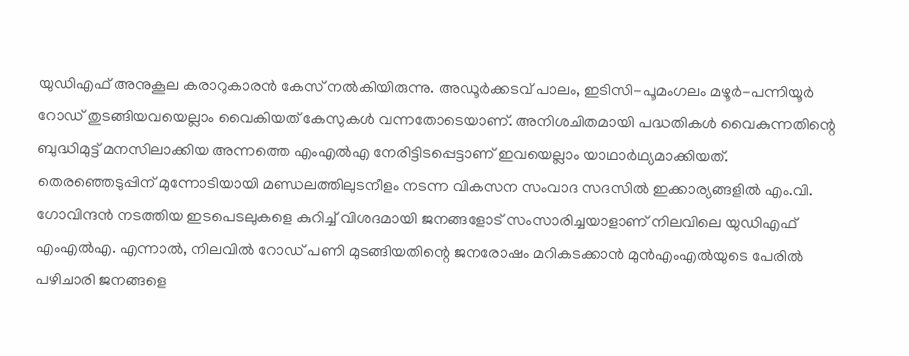യുഡിഎഫ് അനുകൂല കരാറുകാരൻ കേസ് നൽകിയിരുന്നു. അഡൂർക്കടവ് പാലം, ഇടിസി-പൂമംഗലം മഴൂർ-പന്നിയൂർ റോഡ് തുടങ്ങിയവയെല്ലാം വൈകിയത് കേസുകൾ വന്നതോടെയാണ്. അനിശചിതമായി പദ്ധതികൾ വൈകുന്നതിന്റെ ബുദ്ധിമുട്ട് മനസിലാക്കിയ അന്നത്തെ എംഎൽഎ നേരിട്ടിടപ്പെട്ടാണ് ഇവയെല്ലാം യാഥാർഥ്യമാക്കിയത്.
തെരഞ്ഞെടുപ്പിന് മുന്നോടിയായി മണ്ഡലത്തിലുടനീളം നടന്ന വികസന സംവാദ സദസിൽ ഇക്കാര്യങ്ങളിൽ എം.വി. ഗോവിന്ദൻ നടത്തിയ ഇടപെടലുകളെ കുറിച്ച് വിശദമായി ജനങ്ങളോട് സംസാരിച്ചയാളാണ് നിലവിലെ യുഡിഎഫ് എംഎൽഎ. എന്നാൽ, നിലവിൽ റോഡ് പണി മുടങ്ങിയതിന്റെ ജനരോഷം മറികടക്കാൻ മുൻഎംഎൽയുടെ പേരിൽ പഴിചാരി ജനങ്ങളെ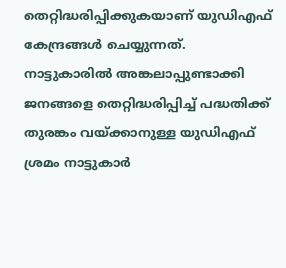തെറ്റിദ്ധരിപ്പിക്കുകയാണ് യുഡിഎഫ് കേന്ദ്രങ്ങൾ ചെയ്യുന്നത്. നാട്ടുകാരിൽ അങ്കലാപ്പുണ്ടാക്കി ജനങ്ങളെ തെറ്റിദ്ധരിപ്പിച്ച് പദ്ധതിക്ക് തുരങ്കം വയ്ക്കാനുള്ള യുഡിഎഫ് ശ്രമം നാട്ടുകാർ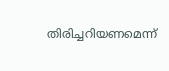തിരിച്ചറിയണമെന്ന്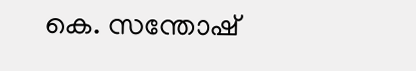കെ. സന്തോഷ്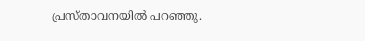പ്രസ്താവനയിൽ പറഞ്ഞു.